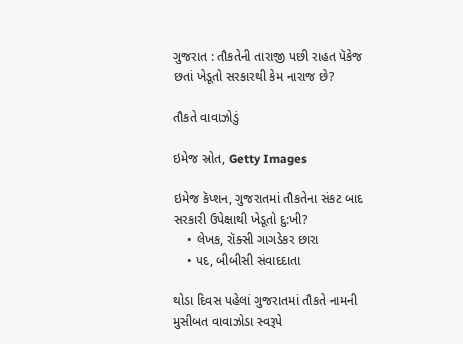ગુજરાત : તૌકતેની તારાજી પછી રાહત પૅકેજ છતાં ખેડૂતો સરકારથી કેમ નારાજ છે?

તૌકતે વાવાઝોડું

ઇમેજ સ્રોત, Getty Images

ઇમેજ કૅપ્શન, ગુજરાતમાં તૌકતેના સંકટ બાદ સરકારી ઉપેક્ષાથી ખેડૂતો દુ:ખી?
    • લેખક, રૉક્સી ગાગડેકર છારા
    • પદ, બીબીસી સંવાદદાતા

થોડા દિવસ પહેલાં ગુજરાતમાં તૌકતે નામની મુસીબત વાવાઝોડા સ્વરૂપે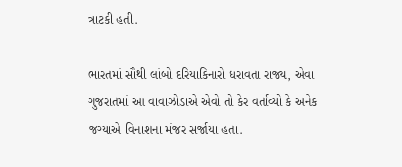ત્રાટકી હતી.

ભારતમાં સૌથી લાંબો દરિયાકિનારો ધરાવતા રાજ્ય, એવા ગુજરાતમાં આ વાવાઝોડાએ એવો તો કેર વર્તાવ્યો કે અનેક જગ્યાએ વિનાશના મંજર સર્જાયા હતા.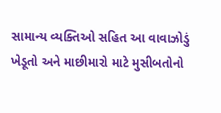સામાન્ય વ્યક્તિઓ સહિત આ વાવાઝોડું ખેડૂતો અને માછીમારો માટે મુસીબતોનો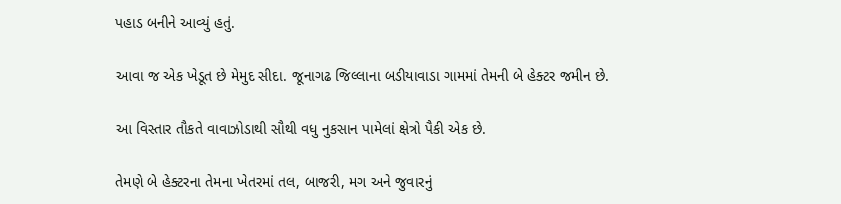પહાડ બનીને આવ્યું હતું.

આવા જ એક ખેડૂત છે મેમુદ સીદા. જૂનાગઢ જિલ્લાના બડીયાવાડા ગામમાં તેમની બે હેક્ટર જમીન છે.

આ વિસ્તાર તૌકતે વાવાઝોડાથી સૌથી વધુ નુકસાન પામેલાં ક્ષેત્રો પૈકી એક છે.

તેમણે બે હેક્ટરના તેમના ખેતરમાં તલ, બાજરી, મગ અને જુવારનું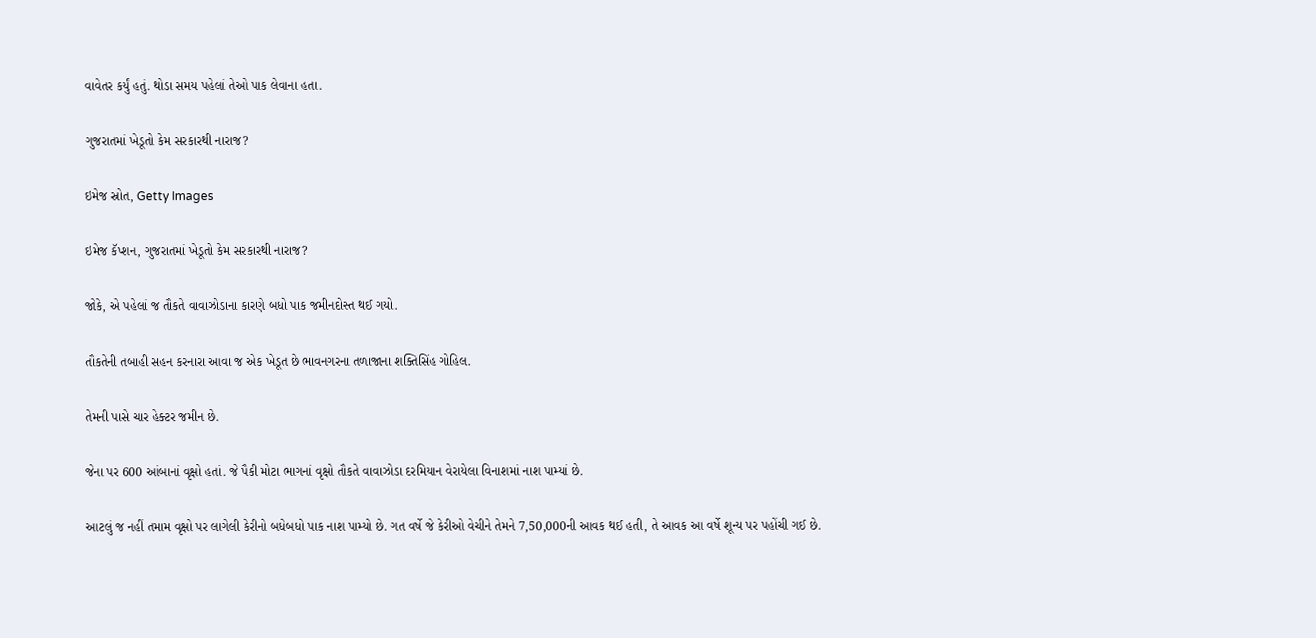વાવેતર કર્યું હતું. થોડા સમય પહેલાં તેઓ પાક લેવાના હતા.

ગુજરાતમાં ખેડૂતો કેમ સરકારથી નારાજ?

ઇમેજ સ્રોત, Getty Images

ઇમેજ કૅપ્શન, ગુજરાતમાં ખેડૂતો કેમ સરકારથી નારાજ?

જોકે, એ પહેલાં જ તૌકતે વાવાઝોડાના કારણે બધો પાક જમીનદોસ્ત થઈ ગયો.

તૌકતેની તબાહી સહન કરનારા આવા જ એક ખેડૂત છે ભાવનગરના તળાજાના શક્તિસિંહ ગોહિલ.

તેમની પાસે ચાર હેક્ટર જમીન છે.

જેના પર 600 આંબાનાં વૃક્ષો હતાં. જે પૈકી મોટા ભાગનાં વૃક્ષો તૌકતે વાવાઝોડા દરમિયાન વેરાયેલા વિનાશમાં નાશ પામ્યાં છે.

આટલું જ નહીં તમામ વૃક્ષો પર લાગેલી કેરીનો બધેબધો પાક નાશ પામ્યો છે. ગત વર્ષે જે કેરીઓ વેચીને તેમને 7,50,000ની આવક થઈ હતી, તે આવક આ વર્ષે શૂન્ય પર પહોંચી ગઈ છે.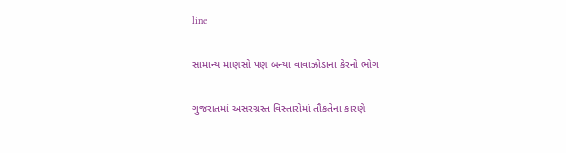line

સામાન્ય માણસો પણ બન્યા વાવાઝોડાના કેરનો ભોગ

ગુજરાતમાં અસરગ્રસ્ત વિસ્તારોમાં તૌકતેના કારણે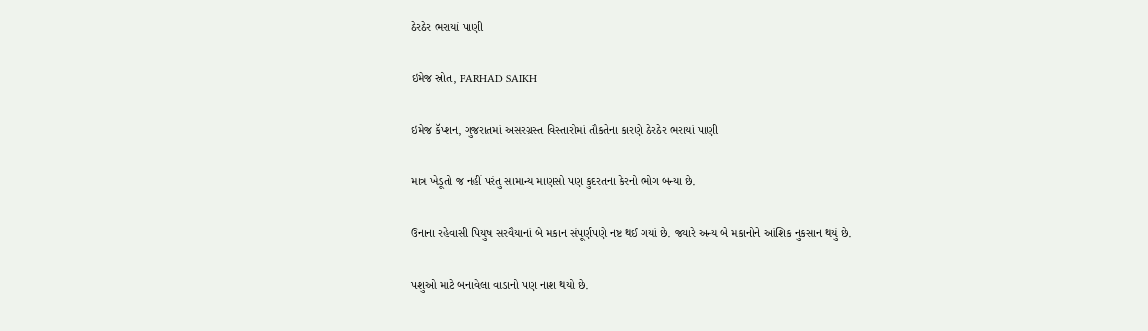ઠેરઠેર ભરાયાં પાણી

ઇમેજ સ્રોત, FARHAD SAIKH

ઇમેજ કૅપ્શન, ગુજરાતમાં અસરગ્રસ્ત વિસ્તારોમાં તૌકતેના કારણે ઠેરઠેર ભરાયાં પાણી

માત્ર ખેડૂતો જ નહીં પરંતુ સામાન્ય માણસો પણ કુદરતના કેરનો ભોગ બન્યા છે.

ઉનાના રહેવાસી પિયુષ સરવૈયાનાં બે મકાન સંપૂર્ણપણે નષ્ટ થઈ ગયાં છે. જ્યારે અન્ય બે મકાનોને આંશિક નુકસાન થયું છે.

પશુઓ માટે બનાવેલા વાડાનો પણ નાશ થયો છે.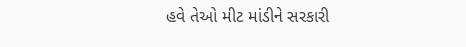હવે તેઓ મીટ માંડીને સરકારી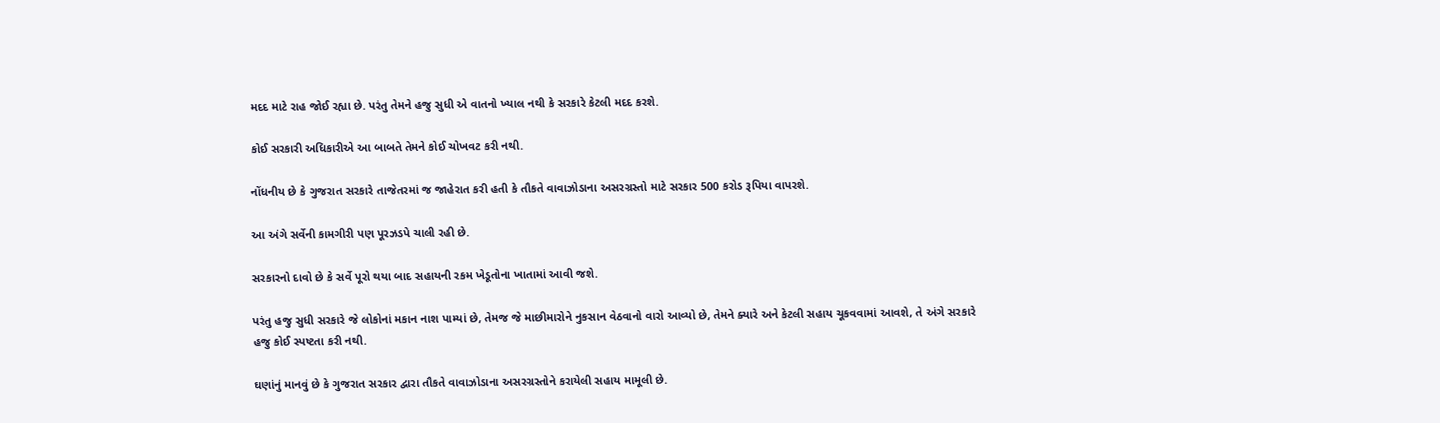મદદ માટે રાહ જોઈ રહ્યા છે. પરંતુ તેમને હજુ સુધી એ વાતનો ખ્યાલ નથી કે સરકારે કેટલી મદદ કરશે.

કોઈ સરકારી અધિકારીએ આ બાબતે તેમને કોઈ ચોખવટ કરી નથી.

નોંધનીય છે કે ગુજરાત સરકારે તાજેતરમાં જ જાહેરાત કરી હતી કે તૌકતે વાવાઝોડાના અસરગ્રસ્તો માટે સરકાર 500 કરોડ રૂપિયા વાપરશે.

આ અંગે સર્વેની કામગીરી પણ પૂરઝડપે ચાલી રહી છે.

સરકારનો દાવો છે કે સર્વે પૂરો થયા બાદ સહાયની રકમ ખેડૂતોના ખાતામાં આવી જશે.

પરંતુ હજુ સુધી સરકારે જે લોકોનાં મકાન નાશ પામ્યાં છે, તેમજ જે માછીમારોને નુકસાન વેઠવાનો વારો આવ્યો છે, તેમને ક્યારે અને કેટલી સહાય ચૂકવવામાં આવશે, તે અંગે સરકારે હજુ કોઈ સ્પષ્ટતા કરી નથી.

ઘણાંનું માનવું છે કે ગુજરાત સરકાર દ્વારા તૌકતે વાવાઝોડાના અસરગ્રસ્તોને કરાયેલી સહાય મામૂલી છે.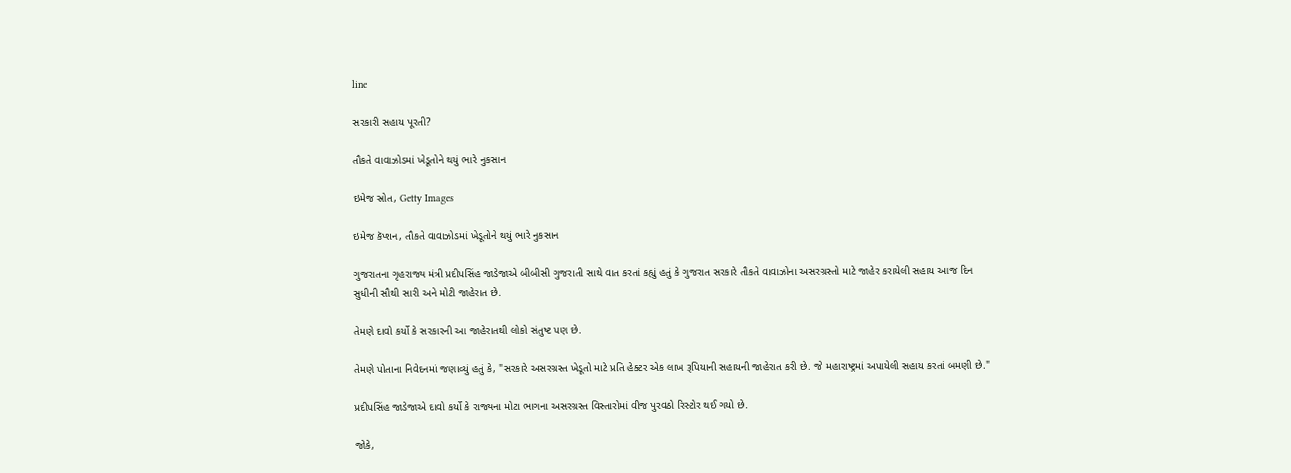line

સરકારી સહાય પૂરતી?

તૌકતે વાવાઝોડમાં ખેડૂતોને થયું ભારે નુકસાન

ઇમેજ સ્રોત, Getty Images

ઇમેજ કૅપ્શન, તૌકતે વાવાઝોડમાં ખેડૂતોને થયું ભારે નુકસાન

ગુજરાતના ગૃહરાજ્ય મંત્રી પ્રદીપસિંહ જાડેજાએ બીબીસી ગુજરાતી સાથે વાત કરતાં કહ્યું હતું કે ગુજરાત સરકારે તૌકતે વાવાઝોના અસરગ્રસ્તો માટે જાહેર કરાયેલી સહાય આજ દિન સુધીની સૌથી સારી અને મોટી જાહેરાત છે.

તેમણે દાવો કર્યો કે સરકારની આ જાહેરાતથી લોકો સંતુષ્ટ પણ છે.

તેમણે પોતાના નિવેદનમાં જણાવ્યું હતું કે, "સરકારે અસરગ્રસ્ત ખેડૂતો માટે પ્રતિ હેક્ટર એક લાખ રૂપિયાની સહાયની જાહેરાત કરી છે. જે મહારાષ્ટ્રમાં અપાયેલી સહાય કરતાં બમણી છે."

પ્રદીપસિંહ જાડેજાએ દાવો કર્યો કે રાજ્યના મોટા ભાગના અસરગ્રસ્ત વિસ્તારોમાં વીજ પુરવઠો રિસ્ટોર થઈ ગયો છે.

જોકે,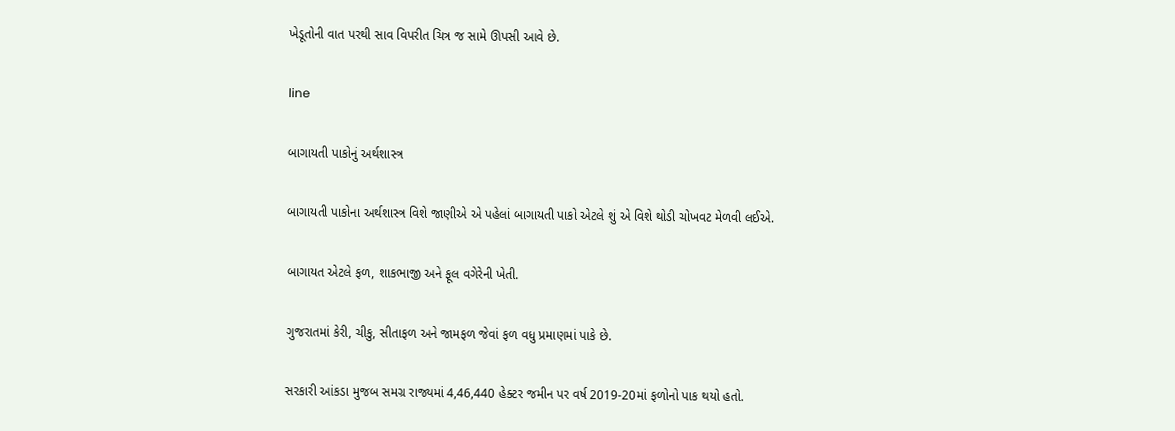ખેડૂતોની વાત પરથી સાવ વિપરીત ચિત્ર જ સામે ઊપસી આવે છે.

line

બાગાયતી પાકોનું અર્થશાસ્ત્ર

બાગાયતી પાકોના અર્થશાસ્ત્ર વિશે જાણીએ એ પહેલાં બાગાયતી પાકો એટલે શું એ વિશે થોડી ચોખવટ મેળવી લઈએ.

બાગાયત એટલે ફળ, શાકભાજી અને ફૂલ વગેરેની ખેતી.

ગુજરાતમાં કેરી, ચીકુ, સીતાફળ અને જામફળ જેવાં ફળ વધુ પ્રમાણમાં પાકે છે.

સરકારી આંકડા મુજબ સમગ્ર રાજ્યમાં 4,46,440 હેક્ટર જમીન પર વર્ષ 2019-20માં ફળોનો પાક થયો હતો.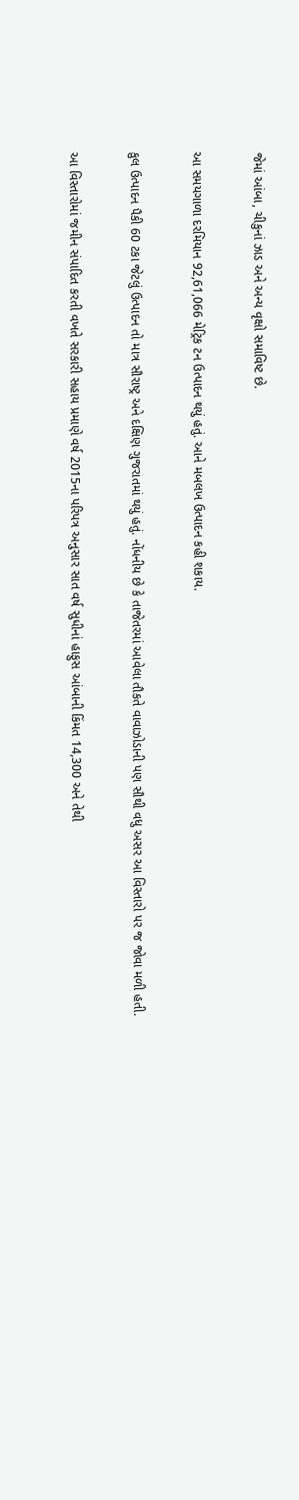જેમાં આંબા, ચીકુનાં ઝાડ અને અન્ય વૃક્ષો સમાવિષ્ટ છે.

આ સમયગાળા દરમિયાન 92,61,066 મેટ્રિક ટન ઉત્પાદન થયું હતું. આને મબલખ ઉત્પાદન કહી શકાય.

કુલ ઉત્પાદન પૈકી 60 ટકા જેટલું ઉત્પાદન તો માત્ર સૌરાષ્ટ્ર અને દક્ષિણ ગુજરાતમાં થયું હતું. નોંધનીય છે કે તાજેતરમાં આવેલા તૌકતે વાવાઝોડાની પણ સૌથી વધુ અસર આ વિસ્તારો પર જ જોવા મળી હતી.

આ વિસ્તારોમાં જમીન સંપાદિત કરતી વખતે સરકારી સહાય પ્રમાણે વર્ષ 2015ના પરિપત્ર અનુસાર સાત વર્ષ સુધીનાં હાફુસ આંબાની કિંમત 14,300 અને તેથી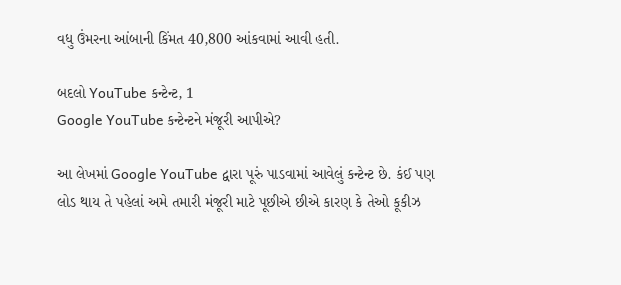વધુ ઉંમરના આંબાની કિંમત 40,800 આંકવામાં આવી હતી.

બદલો YouTube કન્ટેન્ટ, 1
Google YouTube કન્ટેન્ટને મંજૂરી આપીએ?

આ લેખમાં Google YouTube દ્વારા પૂરું પાડવામાં આવેલું કન્ટેન્ટ છે. કંઈ પણ લોડ થાય તે પહેલાં અમે તમારી મંજૂરી માટે પૂછીએ છીએ કારણ કે તેઓ કૂકીઝ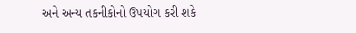અને અન્ય તકનીકોનો ઉપયોગ કરી શકે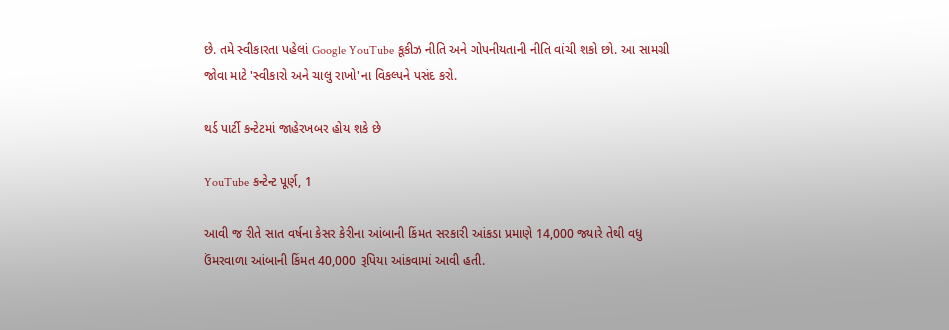છે. તમે સ્વીકારતા પહેલાં Google YouTube કૂકીઝ નીતિ અને ગોપનીયતાની નીતિ વાંચી શકો છો. આ સામગ્રી જોવા માટે 'સ્વીકારો અને ચાલુ રાખો'ના વિકલ્પને પસંદ કરો.

થર્ડ પાર્ટી કન્ટેટમાં જાહેરખબર હોય શકે છે

YouTube કન્ટેન્ટ પૂર્ણ, 1

આવી જ રીતે સાત વર્ષના કેસર કેરીના આંબાની કિંમત સરકારી આંકડા પ્રમાણે 14,000 જ્યારે તેથી વધુ ઉંમરવાળા આંબાની કિંમત 40,000 રૂપિયા આંકવામાં આવી હતી.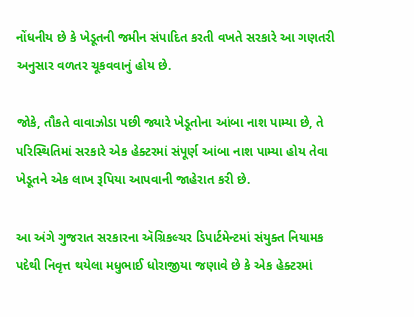નોંધનીય છે કે ખેડૂતની જમીન સંપાદિત કરતી વખતે સરકારે આ ગણતરી અનુસાર વળતર ચૂકવવાનું હોય છે.

જોકે, તૌકતે વાવાઝોડા પછી જ્યારે ખેડૂતોના આંબા નાશ પામ્યા છે, તે પરિસ્થિતિમાં સરકારે એક હેક્ટરમાં સંપૂર્ણ આંબા નાશ પામ્યા હોય તેવા ખેડૂતને એક લાખ રૂપિયા આપવાની જાહેરાત કરી છે.

આ અંગે ગુજરાત સરકારના ઍગ્રિકલ્ચર ડિપાર્ટમેન્ટમાં સંયુક્ત નિયામક પદેથી નિવૃત્ત થયેલા મધુભાઈ ધોરાજીયા જણાવે છે કે એક હેક્ટરમાં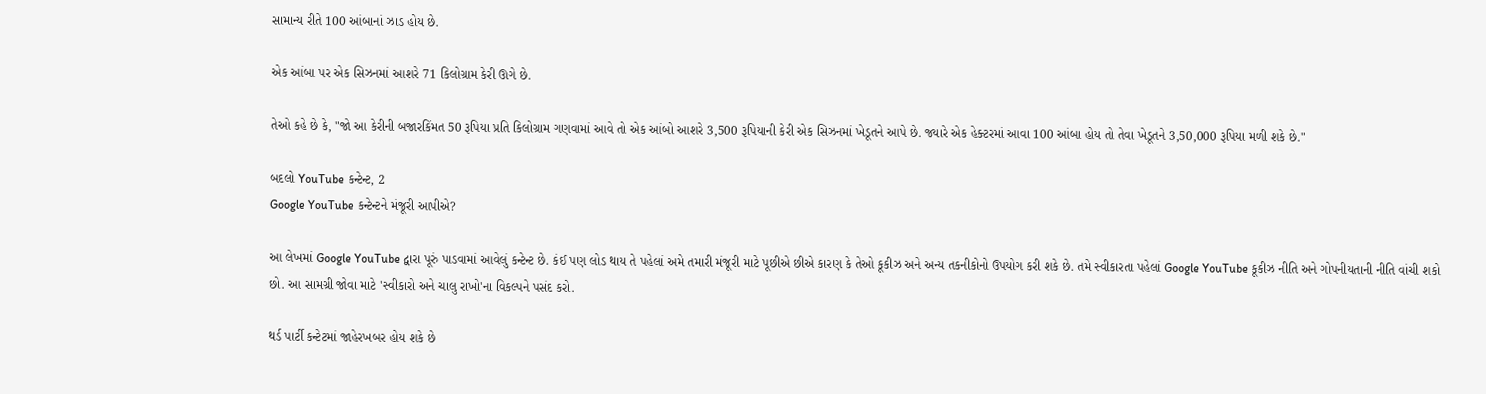સામાન્ય રીતે 100 આંબાનાં ઝાડ હોય છે.

એક આંબા પર એક સિઝનમાં આશરે 71 કિલોગ્રામ કેરી ઊગે છે.

તેઓ કહે છે કે, "જો આ કેરીની બજારકિંમત 50 રૂપિયા પ્રતિ કિલોગ્રામ ગણવામાં આવે તો એક આંબો આશરે 3,500 રૂપિયાની કેરી એક સિઝનમાં ખેડૂતને આપે છે. જ્યારે એક હેક્ટરમાં આવા 100 આંબા હોય તો તેવા ખેડૂતને 3,50,000 રૂપિયા મળી શકે છે."

બદલો YouTube કન્ટેન્ટ, 2
Google YouTube કન્ટેન્ટને મંજૂરી આપીએ?

આ લેખમાં Google YouTube દ્વારા પૂરું પાડવામાં આવેલું કન્ટેન્ટ છે. કંઈ પણ લોડ થાય તે પહેલાં અમે તમારી મંજૂરી માટે પૂછીએ છીએ કારણ કે તેઓ કૂકીઝ અને અન્ય તકનીકોનો ઉપયોગ કરી શકે છે. તમે સ્વીકારતા પહેલાં Google YouTube કૂકીઝ નીતિ અને ગોપનીયતાની નીતિ વાંચી શકો છો. આ સામગ્રી જોવા માટે 'સ્વીકારો અને ચાલુ રાખો'ના વિકલ્પને પસંદ કરો.

થર્ડ પાર્ટી કન્ટેટમાં જાહેરખબર હોય શકે છે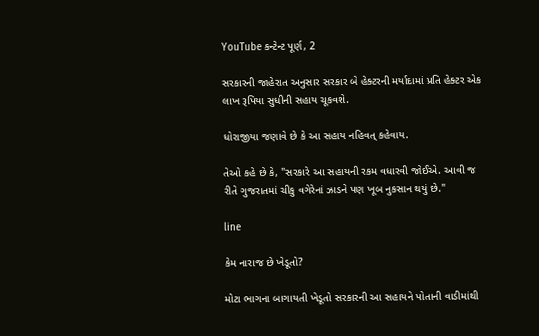YouTube કન્ટેન્ટ પૂર્ણ, 2

સરકારની જાહેરાત અનુસાર સરકાર બે હેક્ટરની મર્યાદામાં પ્રતિ હેક્ટર એક લાખ રૂપિયા સુધીની સહાય ચૂકવશે.

ધોરાજીયા જણાવે છે કે આ સહાય નહિવત્ કહેવાય.

તેઓ કહે છે કે, "સરકારે આ સહાયની રકમ વધારવી જોઈએ. આવી જ રીતે ગુજરાતમાં ચીકુ વગેરેનાં ઝાડને પણ ખૂબ નુકસાન થયું છે."

line

કેમ નારાજ છે ખેડૂતો?

મોટા ભાગના બાગાયતી ખેડૂતો સરકારની આ સહાયને પોતાની વાડીમાંથી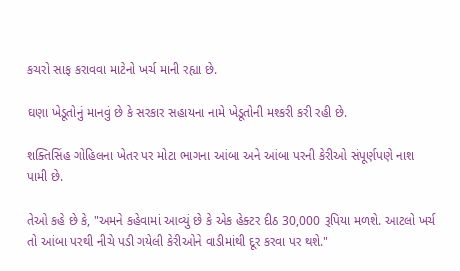કચરો સાફ કરાવવા માટેનો ખર્ચ માની રહ્યા છે.

ઘણા ખેડૂતોનું માનવું છે કે સરકાર સહાયના નામે ખેડૂતોની મશ્કરી કરી રહી છે.

શક્તિસિંહ ગોહિલના ખેતર પર મોટા ભાગના આંબા અને આંબા પરની કેરીઓ સંપૂર્ણપણે નાશ પામી છે.

તેઓ કહે છે કે, "અમને કહેવામાં આવ્યું છે કે એક હેક્ટર દીઠ 30,000 રૂપિયા મળશે. આટલો ખર્ચ તો આંબા પરથી નીચે પડી ગયેલી કેરીઓને વાડીમાંથી દૂર કરવા પર થશે."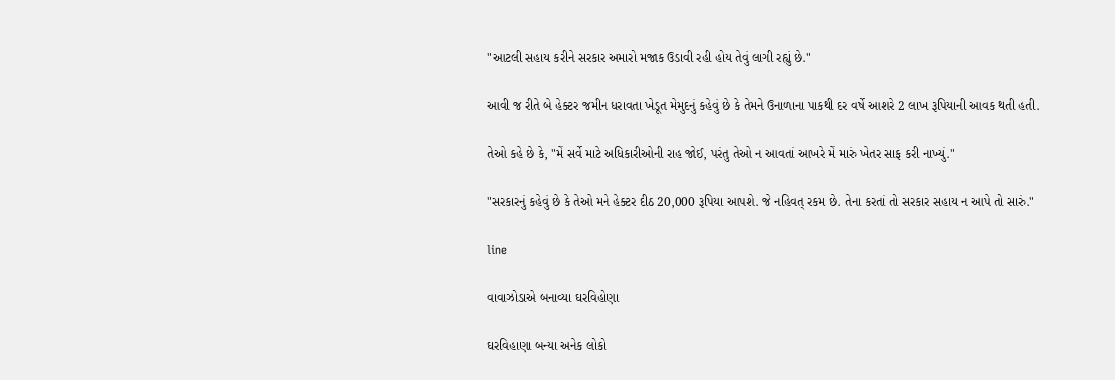"આટલી સહાય કરીને સરકાર અમારો મજાક ઉડાવી રહી હોય તેવું લાગી રહ્યું છે."

આવી જ રીતે બે હેક્ટર જમીન ધરાવતા ખેડૂત મેમુદનું કહેવું છે કે તેમને ઉનાળાના પાકથી દર વર્ષે આશરે 2 લાખ રૂપિયાની આવક થતી હતી.

તેઓ કહે છે કે, "મેં સર્વે માટે અધિકારીઓની રાહ જોઈ, પરંતુ તેઓ ન આવતાં આખરે મેં મારું ખેતર સાફ કરી નાખ્યું."

"સરકારનું કહેવું છે કે તેઓ મને હેક્ટર દીઠ 20,000 રૂપિયા આપશે. જે નહિવત્ રકમ છે. તેના કરતાં તો સરકાર સહાય ન આપે તો સારું."

line

વાવાઝોડાએ બનાવ્યા ઘરવિહોણા

ઘરવિહાણા બન્યા અનેક લોકો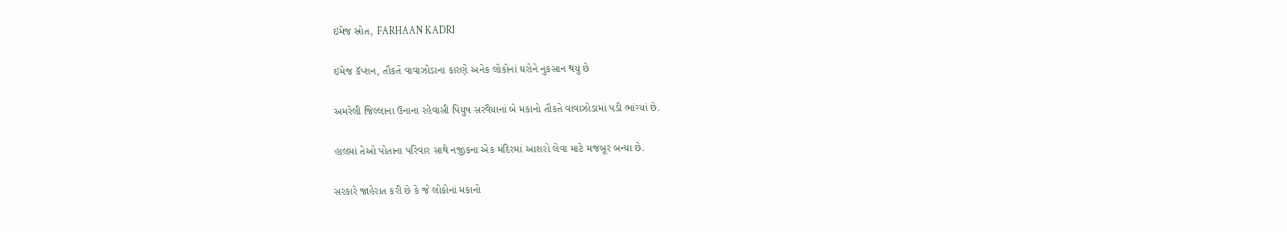ઇમેજ સ્રોત, FARHAAN KADRI

ઇમેજ કૅપ્શન, તૌકતે વાવાઝોડાના કારણે અનેક લોકોનાં ઘરોને નુકસાન થયું છે

અમરેલી જિલ્લાના ઉનાના રહેવાસી પિયુષ સરવૈયાનાં બે મકાનો તૌકતે વાવાઝોડામાં પડી ભાંગ્યાં છે.

હાલમાં તેઓ પોતાના પરિવાર સાથે નજીકના એક મંદિરમાં આશરો લેવા માટે મજબૂર બન્યા છે.

સરકારે જાહેરાત કરી છે કે જે લોકોનાં મકાનો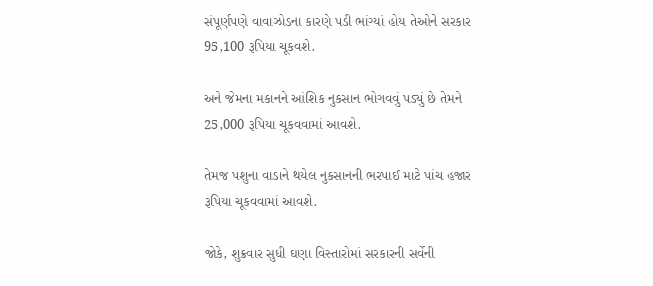સંપૂર્ણપણે વાવાઝોડના કારણે પડી ભાંગ્યાં હોય તેઓને સરકાર 95,100 રૂપિયા ચૂકવશે.

અને જેમના મકાનને આંશિક નુકસાન ભોગવવું પડ્યું છે તેમને 25,000 રૂપિયા ચૂકવવામાં આવશે.

તેમજ પશુના વાડાને થયેલ નુકસાનની ભરપાઈ માટે પાંચ હજાર રૂપિયા ચૂકવવામાં આવશે.

જોકે, શુક્રવાર સુધી ઘણા વિસ્તારોમાં સરકારની સર્વેની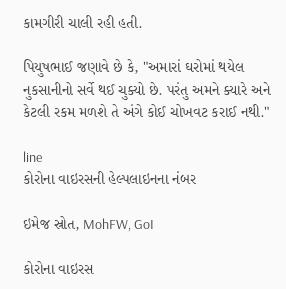કામગીરી ચાલી રહી હતી.

પિયુષભાઈ જણાવે છે કે, "અમારાં ઘરોમાં થયેલ નુકસાનીનો સર્વે થઈ ચુક્યો છે. પરંતુ અમને ક્યારે અને કેટલી રકમ મળશે તે અંગે કોઈ ચોખવટ કરાઈ નથી."

line
કોરોના વાઇરસની હેલ્પલાઇનના નંબર

ઇમેજ સ્રોત, MohFW, GoI

કોરોના વાઇરસ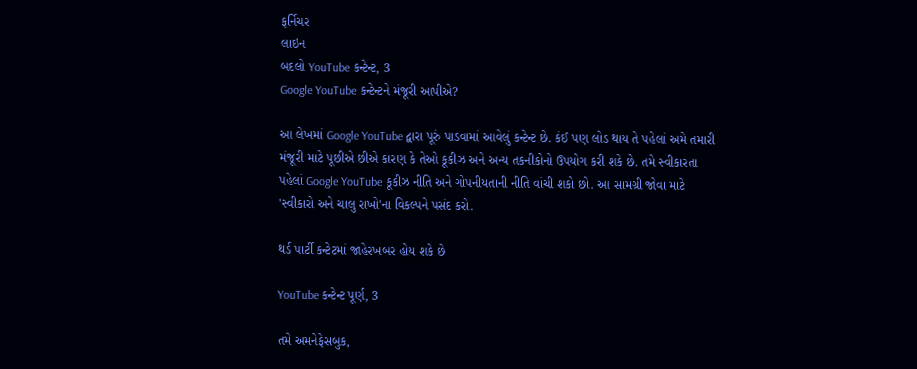ફર્નિચર
લાઇન
બદલો YouTube કન્ટેન્ટ, 3
Google YouTube કન્ટેન્ટને મંજૂરી આપીએ?

આ લેખમાં Google YouTube દ્વારા પૂરું પાડવામાં આવેલું કન્ટેન્ટ છે. કંઈ પણ લોડ થાય તે પહેલાં અમે તમારી મંજૂરી માટે પૂછીએ છીએ કારણ કે તેઓ કૂકીઝ અને અન્ય તકનીકોનો ઉપયોગ કરી શકે છે. તમે સ્વીકારતા પહેલાં Google YouTube કૂકીઝ નીતિ અને ગોપનીયતાની નીતિ વાંચી શકો છો. આ સામગ્રી જોવા માટે 'સ્વીકારો અને ચાલુ રાખો'ના વિકલ્પને પસંદ કરો.

થર્ડ પાર્ટી કન્ટેટમાં જાહેરખબર હોય શકે છે

YouTube કન્ટેન્ટ પૂર્ણ, 3

તમે અમનેફેસબુક,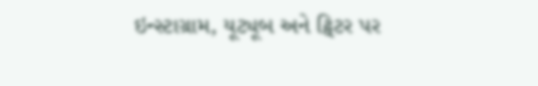ઇન્સ્ટાગ્રામ, યૂટ્યૂબ અને ટ્વિટર પર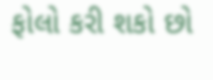ફોલો કરી શકો છો